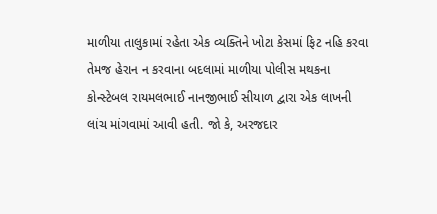માળીયા તાલુકામાં રહેતા એક વ્યક્તિને ખોટા કેસમાં ફિટ નહિ કરવા તેમજ હેરાન ન કરવાના બદલામાં માળીયા પોલીસ મથકના કોન્સ્ટેબલ રાયમલભાઈ નાનજીભાઈ સીયાળ દ્વારા એક લાખની લાંચ માંગવામાં આવી હતી. જો કે, અરજદાર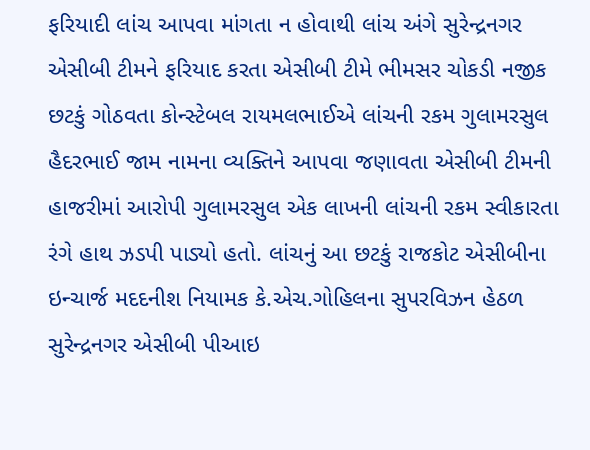ફરિયાદી લાંચ આપવા માંગતા ન હોવાથી લાંચ અંગે સુરેન્દ્રનગર એસીબી ટીમને ફરિયાદ કરતા એસીબી ટીમે ભીમસર ચોકડી નજીક છટકું ગોઠવતા કોન્સ્ટેબલ રાયમલભાઈએ લાંચની રકમ ગુલામરસુલ હૈદરભાઈ જામ નામના વ્યક્તિને આપવા જણાવતા એસીબી ટીમની હાજરીમાં આરોપી ગુલામરસુલ એક લાખની લાંચની રકમ સ્વીકારતા રંગે હાથ ઝડપી પાડ્યો હતો. લાંચનું આ છટકું રાજકોટ એસીબીના ઇન્ચાર્જ મદદનીશ નિયામક કે.એચ.ગોહિલના સુપરવિઝન હેઠળ સુરેન્દ્રનગર એસીબી પીઆઇ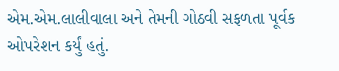એમ.એમ.લાલીવાલા અને તેમની ગોઠવી સફળતા પૂર્વક ઓપરેશન કર્યું હતું.